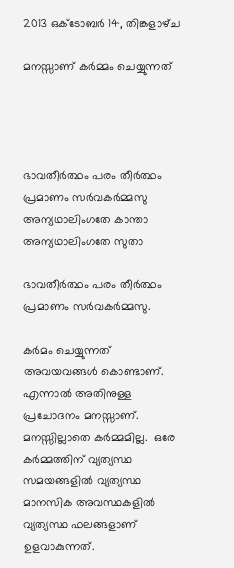2013 ഒക്‌ടോബർ 14, തിങ്കളാഴ്‌ച

മനസ്സാണ്‌ കര്‍മ്മം ചെയ്യുന്നത്‍




ഭാവതീര്‍ത്ഥം പരം തീര്‍ത്ഥം പ്രമാണം സര്‍വകര്‍മ്മസു
അന്യഥാലിംഗതേ കാന്താ അന്യഥാലിംഗതേ സുതാ

ഭാവതീര്‍ത്ഥം പരം തീര്‍ത്ഥം പ്രമാണം സര്‍വകര്‍മ്മസു.

കര്‍മം ചെയ്യുന്നത്‍ അവയവങ്ങള്‍ കൊണ്ടാണ്‌. എന്നാല്‍ അതിനുള്ള പ്രചോദനം മനസ്സാണ്‌. മനസ്സില്ലാതെ കര്‍മ്മമില്ല.  ഒരേ കര്‍മ്മത്തിന്‌ വ്യത്യസ്ഥ സമയങ്ങളില്‍ വ്യത്യസ്ഥ മാനസിക അവസ്ഥകളില്‍ വ്യത്യസ്ഥ ഫലങ്ങളാണ്‌ ഉളവാകുന്നത്‍.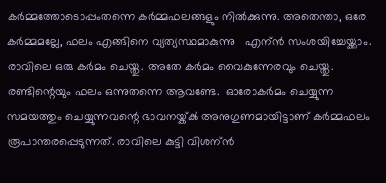കര്‍മ്മത്തോടൊപ്പംതന്നെ കര്‍മ്മഫലങ്ങളും നില്‍ക്കുന്നു. അതെന്താ, ഒരേ കര്‍മ്മമല്ലേ, ഫലം എങ്ങിനെ വ്യത്യസ്ഥമാകുന്നു   എന്ന്‍ സംശയിച്ചേയ്ക്കാം.  രാവിലെ ഒരു കര്‍മം ചെയ്തു. അതേ കര്‍മം വൈകുന്നേരവും ചെയ്തു. രണ്ടിന്റെയും ഫലം ഒന്നുതന്നെ ആവണ്ടേ.  ഓരോകര്‍മം ചെയ്യുന്ന സമയത്തും ചെയ്യുന്നവന്റെ ഭാവനയ്ക്ക്‍ അനുഗുണമായിട്ടാണ്‌ കര്‍മ്മഫലം രൂപാന്തരപ്പെടുന്നത്‍. രാവിലെ കുട്ടി വിശന്ന്‍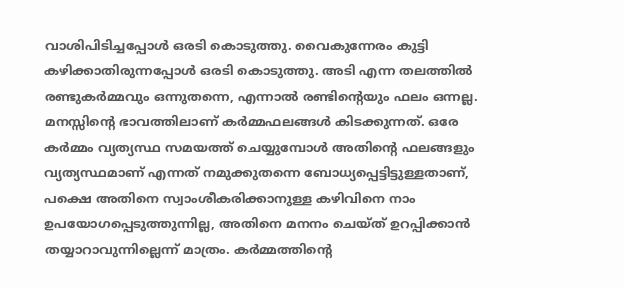വാശിപിടിച്ചപ്പോള്‍ ഒരടി കൊടുത്തു. വൈകുന്നേരം കുട്ടി കഴിക്കാതിരുന്നപ്പോള്‍ ഒരടി കൊടുത്തു. അടി എന്ന തലത്തില്‍ രണ്ടുകര്‍മ്മവും ഒന്നുതന്നെ, എന്നാല്‍ രണ്ടിന്റെയും ഫലം ഒന്നല്ല. മനസ്സിന്റെ ഭാവത്തിലാണ്‌ കര്‍മ്മഫലങ്ങള്‍ കിടക്കുന്നത്‍. ഒരേ കര്‍മ്മം വ്യത്യസ്ഥ സമയത്ത്‍ ചെയ്യുമ്പോള്‍ അതിന്റെ ഫലങ്ങളും വ്യത്യസ്ഥമാണ്‌ എന്നത്‍ നമുക്കുതന്നെ ബോധ്യപ്പെട്ടിട്ടുള്ളതാണ്‌, പക്ഷെ അതിനെ സ്വാംശീകരിക്കാനുള്ള കഴിവിനെ നാം‍ ഉപയോഗപ്പെടുത്തുന്നില്ല, അതിനെ മനനം ചെയ്ത്‍ ഉറപ്പിക്കാന്‍ തയ്യാറാവുന്നില്ലെന്ന്‍ മാത്രം. കര്‍മ്മത്തിന്റെ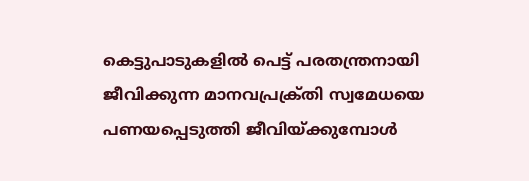കെട്ടുപാടുകളില്‍ പെട്ട്‍ പരതന്ത്രനായി ജീവിക്കുന്ന മാനവപ്രക്ര്‌തി സ്വമേധയെ പണയപ്പെടുത്തി ജീവിയ്ക്കുമ്പോള്‍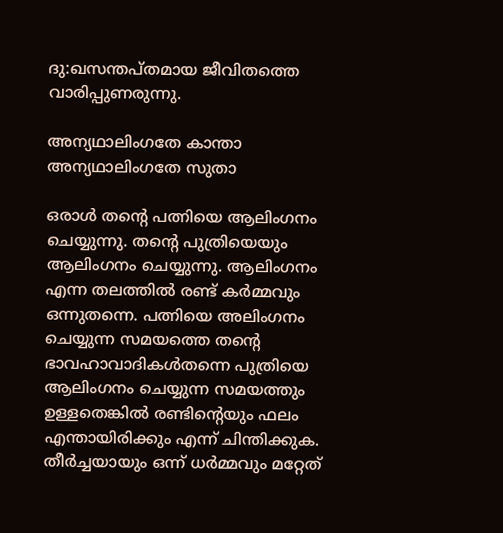ദു:ഖസന്തപ്തമായ ജീവിതത്തെ വാരിപ്പുണരുന്നു.

അന്യഥാലിംഗതേ കാന്താ അന്യഥാലിംഗതേ സുതാ

ഒരാള്‍ തന്റെ പത്നിയെ ആലിംഗനം ചെയ്യുന്നു. തന്റെ പുത്രിയെയും ആലിംഗനം ചെയ്യുന്നു. ആലിംഗനം എന്ന തലത്തില്‍ രണ്ട്‍ കര്‍മ്മവും ഒന്നുതന്നെ. പത്നിയെ അലിംഗനം ചെയ്യുന്ന സമയത്തെ തന്റെ ഭാവഹാവാദികള്‍തന്നെ പുത്രിയെ ആലിംഗനം ചെയ്യുന്ന സമയത്തും ഉള്ളതെങ്കില്‍ രണ്ടിന്റെയും ഫലം എന്തായിരിക്കും എന്ന്‍ ചിന്തിക്കുക. തീര്‍ച്ചയായും ഒന്ന്‍ ധര്‍മ്മവും മറ്റേത്‍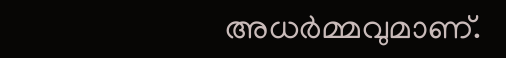അധര്‍മ്മവുമാണ്‌.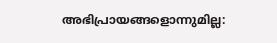അഭിപ്രായങ്ങളൊന്നുമില്ല: